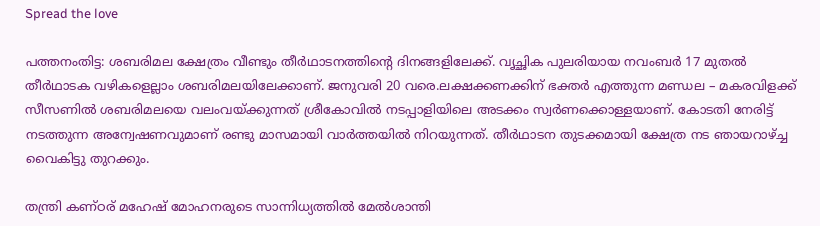Spread the love

പത്തനംതിട്ട: ശബരിമല ക്ഷേത്രം വീണ്ടും തീര്‍ഥാടനത്തിന്റെ ദിനങ്ങളിലേക്ക്. വൃച്ഛിക പുലരിയായ നവംബര്‍ 17 മുതല്‍ തീര്‍ഥാടക വഴികളെല്ലാം ശബരിമലയിലേക്കാണ്. ജനുവരി 20 വരെ.ലക്ഷക്കണക്കിന് ഭക്തര്‍ എത്തുന്ന മണ്ഡല – മകരവിളക്ക് സീസണില്‍ ശബരിമലയെ വലംവയ്ക്കുന്നത് ശ്രീകോവില്‍ നടപ്പാളിയിലെ അടക്കം സ്വര്‍ണക്കൊള്ളയാണ്. കോടതി നേരിട്ട് നടത്തുന്ന അന്വേഷണവുമാണ് രണ്ടു മാസമായി വാര്‍ത്തയില്‍ നിറയുന്നത്. തീര്‍ഥാടന തുടക്കമായി ക്ഷേത്ര നട ഞായറാഴ്ച്ച വൈകിട്ടു തുറക്കും.

തന്ത്രി കണ്ഠര് മഹേഷ് മോഹനരുടെ സാന്നിധ്യത്തില്‍ മേല്‍ശാന്തി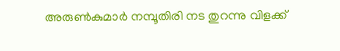അരുണ്‍കുമാര്‍ നമ്പൂതിരി നട തുറന്നു വിളക്ക്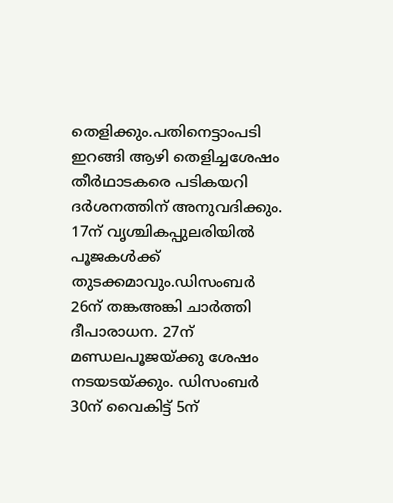തെളിക്കും.പതിനെട്ടാംപടി ഇറങ്ങി ആഴി തെളിച്ചശേഷം തീര്‍ഥാടകരെ പടികയറി ദര്‍ശനത്തിന് അനുവദിക്കും. 17ന് വൃശ്ചികപ്പുലരിയില്‍ പൂജകള്‍ക്ക് തുടക്കമാവും.ഡിസംബര്‍ 26ന് തങ്കഅങ്കി ചാര്‍ത്തി ദീപാരാധന. 27ന് മണ്ഡലപൂജയ്ക്കു ശേഷം നടയടയ്ക്കും. ഡിസംബര്‍ 30ന് വൈകിട്ട് 5ന്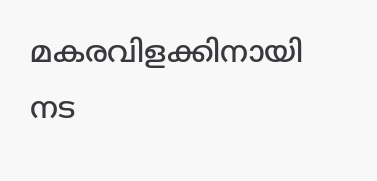മകരവിളക്കിനായി നട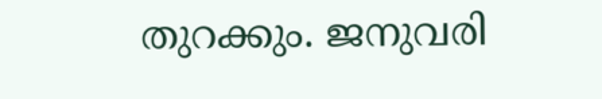തുറക്കും. ജനുവരി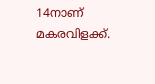14നാണ് മകരവിളക്ക്.